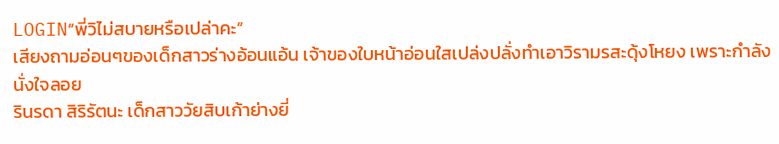LOGIN“พี่วิไม่สบายหรือเปล่าคะ”
เสียงถามอ่อนๆของเด็กสาวร่างอ้อนแอ้น เจ้าของใบหน้าอ่อนใสเปล่งปลั่งทำเอาวิรามรสะดุ้งโหยง เพราะกำลังนั่งใจลอย
รินรดา สิริรัตนะ เด็กสาววัยสิบเก้าย่างยี่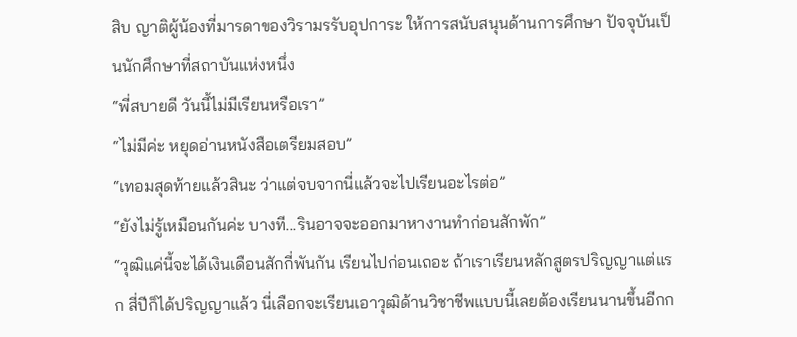สิบ ญาติผู้น้องที่มารดาของวิรามรรับอุปการะ ให้การสนับสนุนด้านการศึกษา ปัจจุบันเป็นนักศึกษาที่สถาบันแห่งหนึ่ง
“พี่สบายดี วันนี้ไม่มีเรียนหรือเรา”
“ไม่มีค่ะ หยุดอ่านหนังสือเตรียมสอบ”
“เทอมสุดท้ายแล้วสินะ ว่าแต่จบจากนี่แล้วจะไปเรียนอะไรต่อ”
“ยังไม่รู้เหมือนกันค่ะ บางที...รินอาจจะออกมาหางานทำก่อนสักพัก”
“วุฒิแค่นี้จะได้เงินเดือนสักกี่พันกัน เรียนไปก่อนเถอะ ถ้าเราเรียนหลักสูตรปริญญาแต่แรก สี่ปีก็ได้ปริญญาแล้ว นี่เลือกจะเรียนเอาวุฒิด้านวิชาชีพแบบนี้เลยต้องเรียนนานขึ้นอีกก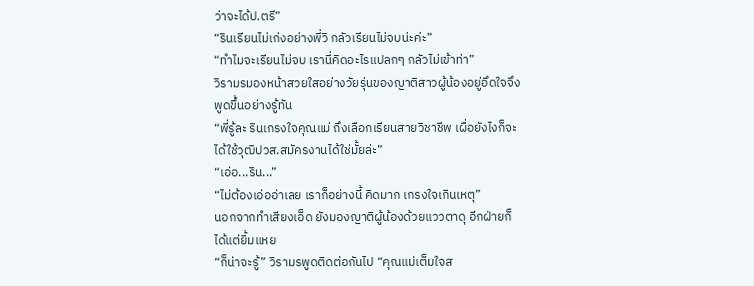ว่าจะได้ป.ตรี”
“รินเรียนไม่เก่งอย่างพี่วิ กลัวเรียนไม่จบน่ะค่ะ”
“ทำไมจะเรียนไม่จบ เรานี่คิดอะไรแปลกๆ กลัวไม่เข้าท่า”
วิรามรมองหน้าสวยใสอย่างวัยรุ่นของญาติสาวผู้น้องอยู่อึดใจจึงพูดขึ้นอย่างรู้ทัน
“พี่รู้ละ รินเกรงใจคุณแม่ ถึงเลือกเรียนสายวิชาชีพ เผื่อยังไงก็จะได้ใช้วุฒิปวส.สมัครงานได้ใช่มั้ยล่ะ”
“เอ่อ...ริน...”
“ไม่ต้องเอ่ออ่าเลย เราก็อย่างนี้ คิดมาก เกรงใจเกินเหตุ”
นอกจากทำเสียงเอ็ด ยังมองญาติผู้น้องด้วยแววตาดุ อีกฝ่ายก็ได้แต่ยิ้มแหย
“ก็น่าจะรู้” วิรามรพูดติดต่อกันไป “คุณแม่เต็มใจส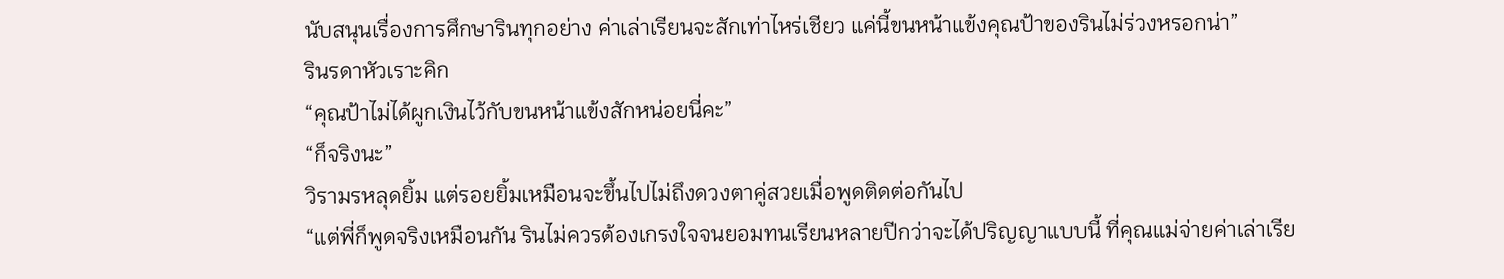นับสนุนเรื่องการศึกษารินทุกอย่าง ค่าเล่าเรียนจะสักเท่าไหร่เชียว แค่นี้ขนหน้าแข้งคุณป้าของรินไม่ร่วงหรอกน่า”
รินรดาหัวเราะคิก
“คุณป้าไม่ได้ผูกเงินไว้กับขนหน้าแข้งสักหน่อยนี่คะ”
“ก็จริงนะ”
วิรามรหลุดยิ้ม แต่รอยยิ้มเหมือนจะขึ้นไปไม่ถึงดวงตาคู่สวยเมื่อพูดติดต่อกันไป
“แต่พี่ก็พูดจริงเหมือนกัน รินไม่ควรต้องเกรงใจจนยอมทนเรียนหลายปีกว่าจะได้ปริญญาแบบนี้ ที่คุณแม่จ่ายค่าเล่าเรีย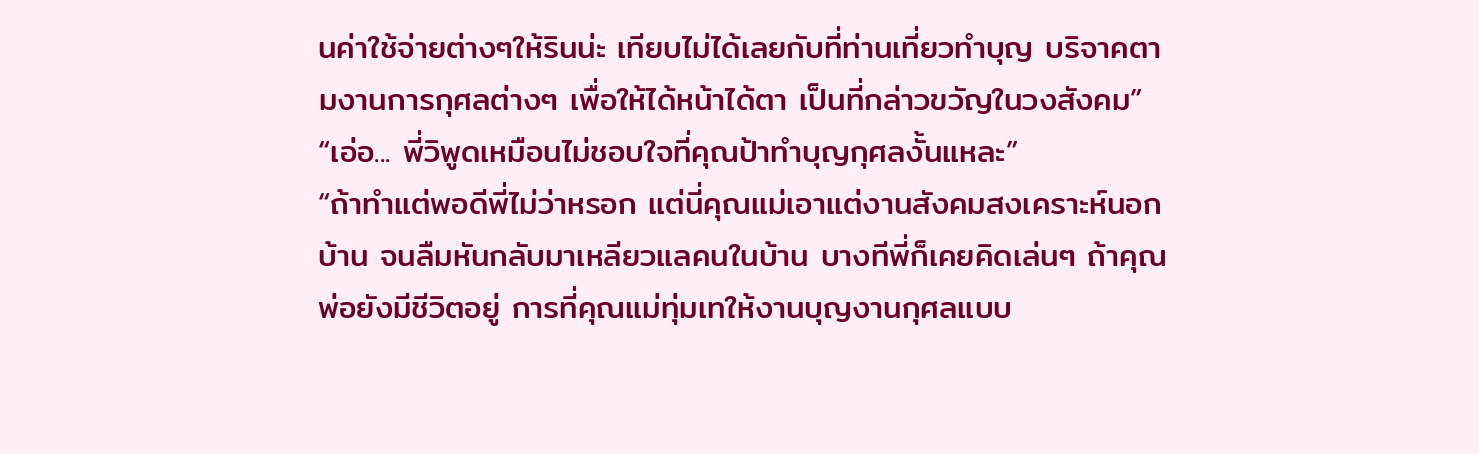นค่าใช้จ่ายต่างๆให้รินน่ะ เทียบไม่ได้เลยกับที่ท่านเที่ยวทำบุญ บริจาคตามงานการกุศลต่างๆ เพื่อให้ได้หน้าได้ตา เป็นที่กล่าวขวัญในวงสังคม”
“เอ่อ... พี่วิพูดเหมือนไม่ชอบใจที่คุณป้าทำบุญกุศลงั้นแหละ”
“ถ้าทำแต่พอดีพี่ไม่ว่าหรอก แต่นี่คุณแม่เอาแต่งานสังคมสงเคราะห์นอกบ้าน จนลืมหันกลับมาเหลียวแลคนในบ้าน บางทีพี่ก็เคยคิดเล่นๆ ถ้าคุณพ่อยังมีชีวิตอยู่ การที่คุณแม่ทุ่มเทให้งานบุญงานกุศลแบบ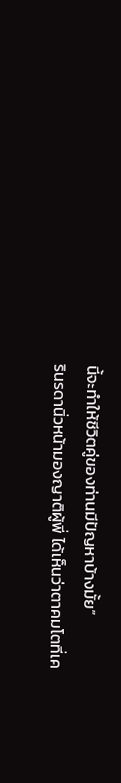นี้จะทำให้ชีวิตคู่ของท่านมีปัญหาบ้างมั้ย”
รินรดานิ่วหน้ามองญาติผู้พี่ ได้เห็นว่าตาคมโตที่เค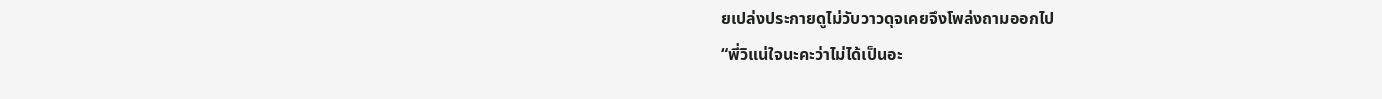ยเปล่งประกายดูไม่วับวาวดุจเคยจึงโพล่งถามออกไป
“พี่วิแน่ใจนะคะว่าไม่ได้เป็นอะ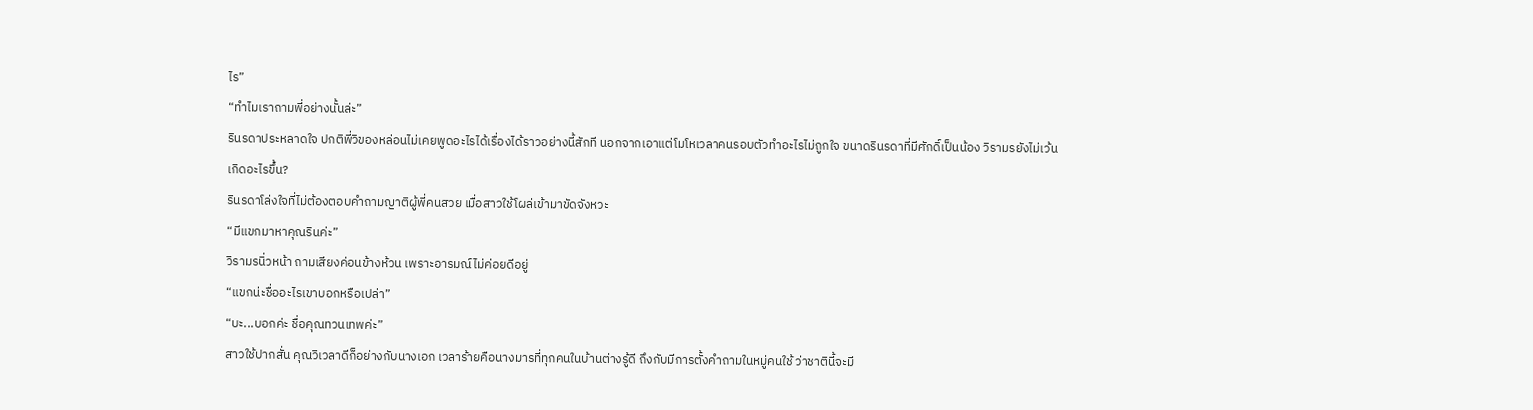ไร”
“ทำไมเราถามพี่อย่างนั้นล่ะ”
รินรดาประหลาดใจ ปกติพี่วิของหล่อนไม่เคยพูดอะไรได้เรื่องได้ราวอย่างนี้สักที นอกจากเอาแต่โมโหเวลาคนรอบตัวทำอะไรไม่ถูกใจ ขนาดรินรดาที่มีศักดิ์เป็นน้อง วิรามรยังไม่เว้น
เกิดอะไรขึ้น?
รินรดาโล่งใจที่ไม่ต้องตอบคำถามญาติผู้พี่คนสวย เมื่อสาวใช้โผล่เข้ามาขัดจังหวะ
“มีแขกมาหาคุณรินค่ะ”
วิรามรนิ่วหน้า ถามเสียงค่อนข้างห้วน เพราะอารมณ์ไม่ค่อยดีอยู่
“แขกน่ะชื่ออะไรเขาบอกหรือเปล่า”
“บะ...บอกค่ะ ชื่อคุณทวนเทพค่ะ”
สาวใช้ปากสั่น คุณวิเวลาดีก็อย่างกับนางเอก เวลาร้ายคือนางมารที่ทุกคนในบ้านต่างรู้ดี ถึงกับมีการตั้งคำถามในหมู่คนใช้ ว่าชาตินี้จะมี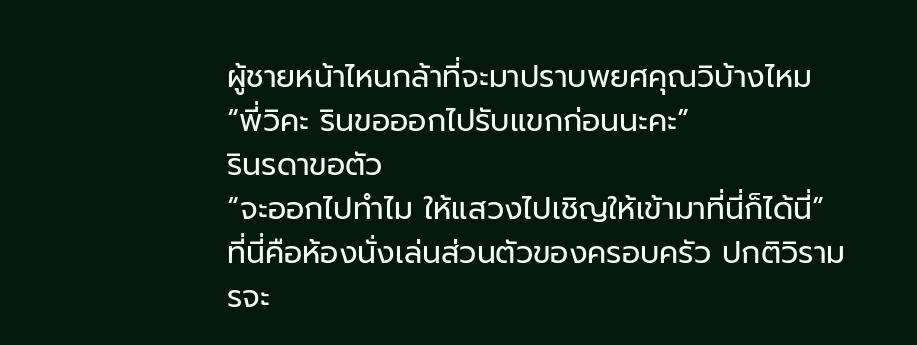ผู้ชายหน้าไหนกล้าที่จะมาปราบพยศคุณวิบ้างไหม
“พี่วิคะ รินขอออกไปรับแขกก่อนนะคะ”
รินรดาขอตัว
“จะออกไปทำไม ให้แสวงไปเชิญให้เข้ามาที่นี่ก็ได้นี่”
ที่นี่คือห้องนั่งเล่นส่วนตัวของครอบครัว ปกติวิรามรจะ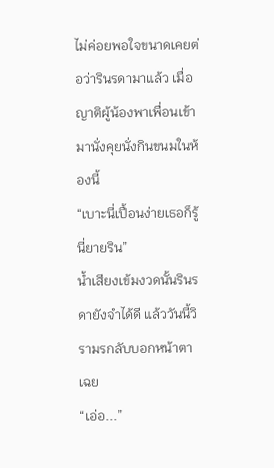ไม่ค่อยพอใจขนาดเคยต่อว่ารินรดามาแล้ว เมื่อญาติผู้น้องพาเพื่อนเข้ามานั่งคุยนั่งกินขนมในห้องนี้
“เบาะนี่เปื้อนง่ายเธอก็รู้นี่ยายริน”
น้ำเสียงเข้มงวดนั้นรินรดายังจำได้ดี แล้ววันนี้วิรามรกลับบอกหน้าตาเฉย
“เอ่อ...”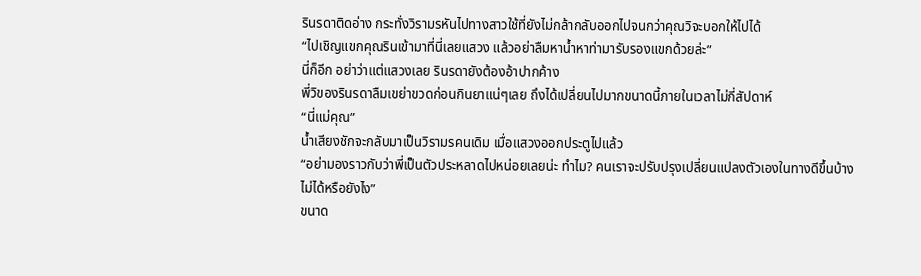รินรดาติดอ่าง กระทั่งวิรามรหันไปทางสาวใช้ที่ยังไม่กล้ากลับออกไปจนกว่าคุณวิจะบอกให้ไปได้
“ไปเชิญแขกคุณรินเข้ามาที่นี่เลยแสวง แล้วอย่าลืมหาน้ำหาท่ามารับรองแขกด้วยล่ะ”
นี่ก็อีก อย่าว่าแต่แสวงเลย รินรดายังต้องอ้าปากค้าง
พี่วิของรินรดาลืมเขย่าขวดก่อนกินยาแน่ๆเลย ถึงได้เปลี่ยนไปมากขนาดนี้ภายในเวลาไม่กี่สัปดาห์
“นี่แม่คุณ”
น้ำเสียงชักจะกลับมาเป็นวิรามรคนเดิม เมื่อแสวงออกประตูไปแล้ว
“อย่ามองราวกับว่าพี่เป็นตัวประหลาดไปหน่อยเลยน่ะ ทำไม? คนเราจะปรับปรุงเปลี่ยนแปลงตัวเองในทางดีขึ้นบ้างไม่ได้หรือยังไง”
ขนาด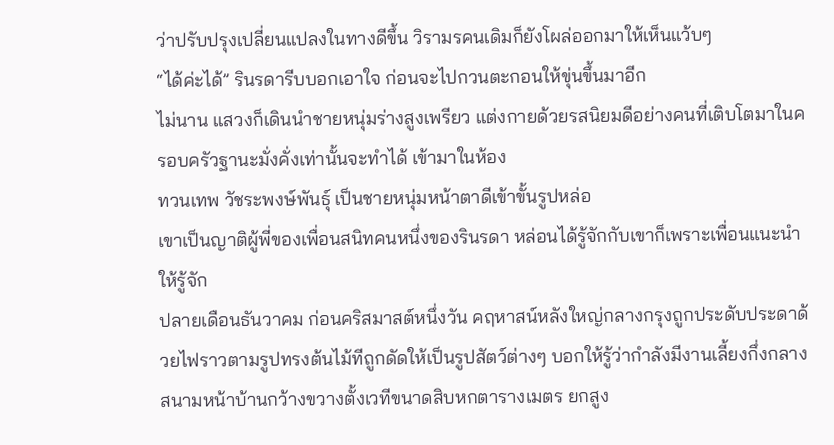ว่าปรับปรุงเปลี่ยนแปลงในทางดีขึ้น วิรามรคนเดิมก็ยังโผล่ออกมาให้เห็นแว้บๆ
“ได้ค่ะได้” รินรดารีบบอกเอาใจ ก่อนจะไปกวนตะกอนให้ขุ่นขึ้นมาอีก
ไม่นาน แสวงก็เดินนำชายหนุ่มร่างสูงเพรียว แต่งกายด้วยรสนิยมดีอย่างคนที่เติบโตมาในครอบครัวฐานะมั่งคั่งเท่านั้นจะทำได้ เข้ามาในห้อง
ทวนเทพ วัชระพงษ์พันธุ์ เป็นชายหนุ่มหน้าตาดีเข้าขั้นรูปหล่อ
เขาเป็นญาติผู้พี่ของเพื่อนสนิทคนหนึ่งของรินรดา หล่อนได้รู้จักกับเขาก็เพราะเพื่อนแนะนำให้รู้จัก
ปลายเดือนธันวาคม ก่อนคริสมาสต์หนึ่งวัน คฤหาสน์หลังใหญ่กลางกรุงถูกประดับประดาด้วยไฟราวตามรูปทรงต้นไม้ทีถูกดัดให้เป็นรูปสัตว์ต่างๆ บอกให้รู้ว่ากำลังมีงานเลี้ยงกึ่งกลางสนามหน้าบ้านกว้างขวางตั้งเวทีขนาดสิบหกตารางเมตร ยกสูง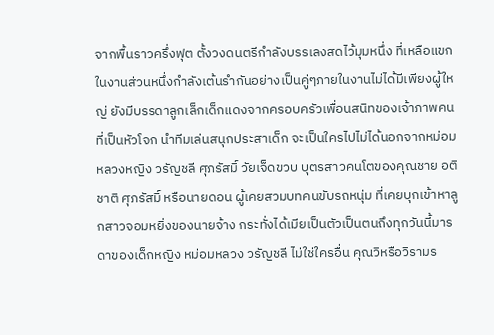จากพื้นราวครึ่งฟุต ตั้งวงดนตรีกำลังบรรเลงสดไว้มุมหนึ่ง ที่เหลือแขกในงานส่วนหนึ่งกำลังเต้นรำกันอย่างเป็นคู่ๆภายในงานไม่ได้มีเพียงผู้ใหญ่ ยังมีบรรดาลูกเล็กเด็กแดงจากครอบครัวเพื่อนสนิทของเจ้าภาพคนที่เป็นหัวโจก นำทีมเล่นสนุกประสาเด็ก จะเป็นใครไปไม่ได้นอกจากหม่อมหลวงหญิง วรัญชลี ศุภรัสมิ์ วัยเจ็ดขวบ บุตรสาวคนโตของคุณชาย อติชาติ ศุภรัสมิ์ หรือนายดอน ผู้เคยสวมบทคนขับรถหนุ่ม ที่เคยบุกเข้าหาลูกสาวจอมหยิ่งของนายจ้าง กระทั่งได้เมียเป็นตัวเป็นตนถึงทุกวันนี้มารดาของเด็กหญิง หม่อมหลวง วรัญชลี ไม่ใช่ใครอื่น คุณวิหรือวิรามร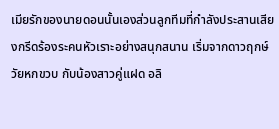เมียรักของนายดอนนั้นเองส่วนลูกทีมที่กำลังประสานเสียงกรีดร้องระคนหัวเราะอย่างสนุกสนาน เริ่มจากดาวฤกษ์วัยหกขวบ กับน้องสาวคู่แฝด อลิ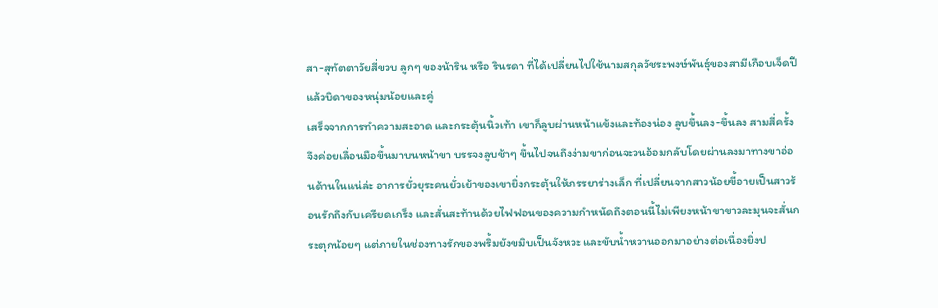สา-สุทัตตาวัยสี่ขวบ ลูกๆ ของน้าริน หรือ รินรดา ที่ได้เปลี่ยนไปใช้นามสกุลวัชระพงษ์พันธุ์ของสามีเกือบเจ็ดปีแล้วบิดาของหนุ่มน้อยและคู่
เสร็จจากการทำความสะอาด และกระตุ้นนิ้วเท้า เขาก็ลูบผ่านหน้าแข้งและท้องน่อง ลูบขึ้นลง-ขึ้นลง สามสี่ครั้งจึงค่อยเลื่อนมือขึ้นมาบนหน้าขา บรรจงลูบช้าๆ ขึ้นไปจนถึงง่ามขาก่อนจะวนอ้อมกลับโดยผ่านลงมาทางขาอ่อนด้านในแน่ล่ะ อาการยั่วยุระคนยั่วเย้าของเขายิ่งกระตุ้นให้ภรรยาร่างเล็ก ที่เปลี่ยนจากสาวน้อยขี้อายเป็นสาวร้อนรักถึงกับเครียดเกร็ง และสั่นสะท้านด้วยไฟฟอนของความกำหนัดถึงตอนนี้ไม่เพียงหน้าขาขาวละมุนจะสั่นกระตุกน้อยๆ แต่ภายในช่องทางรักของพริ้มยังขมิบเป็นจังหวะ และขับน้ำหวานออกมาอย่างต่อเนื่องยิ่งป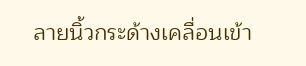ลายนิ้วกระด้างเคลื่อนเข้า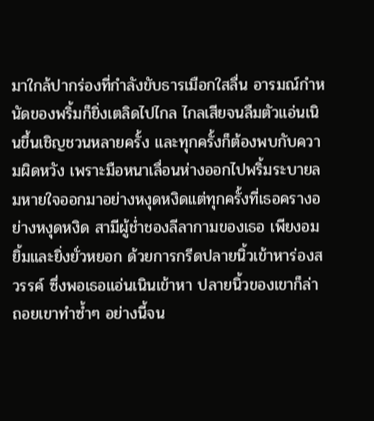มาใกล้ปากร่องที่กำลังขับธารเมือกใสลื่น อารมณ์กำหนัดของพริ้มก็ยิ่งเตลิดไปไกล ไกลเสียจนลืมตัวแอ่นเนินขึ้นเชิญชวนหลายครั้ง และทุกครั้งก็ต้องพบกับความผิดหวัง เพราะมือหนาเลื่อนห่างออกไปพริ้มระบายลมหายใจออกมาอย่างหงุดหงิดแต่ทุกครั้งที่เธอครางอย่างหงุดหงิด สามีผู้ช่ำชองลีลากามของเธอ เพียงอมยิ้มและยิ่งยั่วหยอก ด้วยการกรีดปลายนิ้วเข้าหาร่องสวรรค์ ซึ่งพอเธอแอ่นเนินเข้าหา ปลายนิ้วของเขาก็ล่าถอยเขาทำซ้ำๆ อย่างนี้จน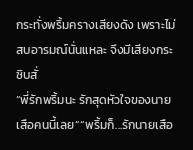กระทั่งพริ้มครางเสียงดัง เพราะไม่สบอารมณ์นั่นแหละ จึงมีเสียงกระซิบสั่
“พี่รักพริ้มนะ รักสุดหัวใจของนายเสือคนนี้เลย”“พริ้มก็...รักนายเสือ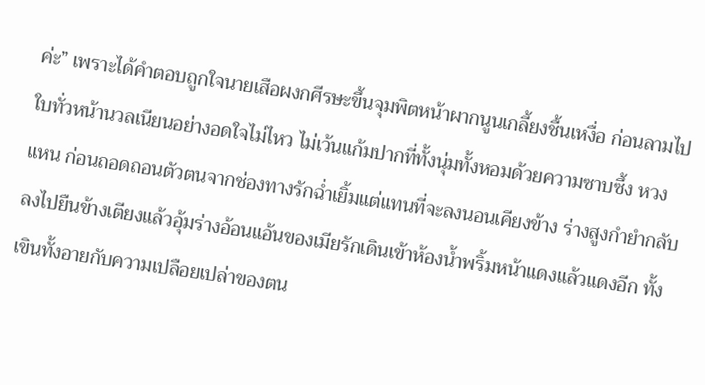ค่ะ” เพราะได้คำตอบถูกใจนายเสือผงกศีรษะขึ้นจุมพิตหน้าผากนูนเกลี้ยงชื้นเหงื่อ ก่อนลามไปใบทั่วหน้านวลเนียนอย่างอดใจไม่ไหว ไม่เว้นแก้มปากที่ทั้งนุ่มทั้งหอมด้วยความซาบซึ้ง หวงแหน ก่อนถอดถอนตัวตนจากช่องทางรักฉ่ำเยิ้มแต่แทนที่จะลงนอนเคียงข้าง ร่างสูงกำยำกลับลงไปยืนข้างเตียงแล้วอุ้มร่างอ้อนแอ้นของเมียรักเดินเข้าห้องน้ำพริ้มหน้าแดงแล้วแดงอีก ทั้งเขินทั้งอายกับความเปลือยเปล่าของตน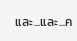และ...และ...ค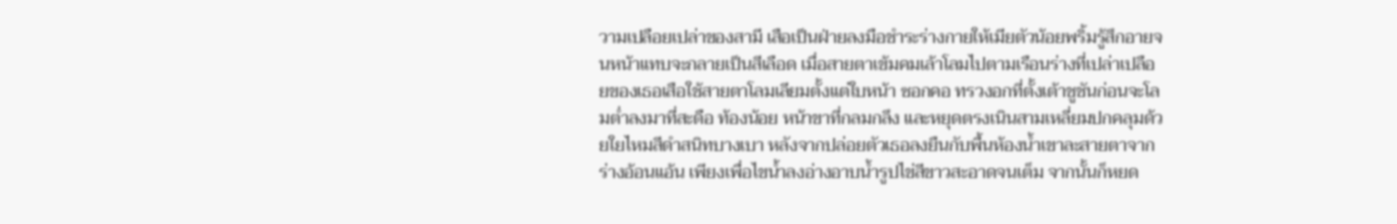วามเปลือยเปล่าของสามี เสือเป็นฝ่ายลงมือชำระร่างกายให้เมียตัวน้อยพริ้มรู้สึกอายจนหน้าแทบจะกลายเป็นสีเลือด เมื่อสายตาเข้มคมเล้าโลมไปตามเรือนร่างที่เปล่าเปลือยของเธอเสือใช้สายตาโลมเลียมตั้งแต่ใบหน้า ซอกคอ ทรวงอกที่ตั้งเต้าชูชันก่อนจะโลมต่ำลงมาที่สะดือ ท้องน้อย หน้าขาที่กลมกลึง และหยุดตรงเนินสามเหลี่ยมปกคลุมด้วยใยไหมสีดำสนิทบางเบา หลังจากปล่อยตัวเธอลงยืนกับพื้นห้องน้ำเขาละสายตาจากร่างอ้อนแอ้น เพียงเพื่อไขน้ำลงอ่างอาบน้ำรูปไข่สีขาวสะอาดจนเต็ม จากนั้นก็หยด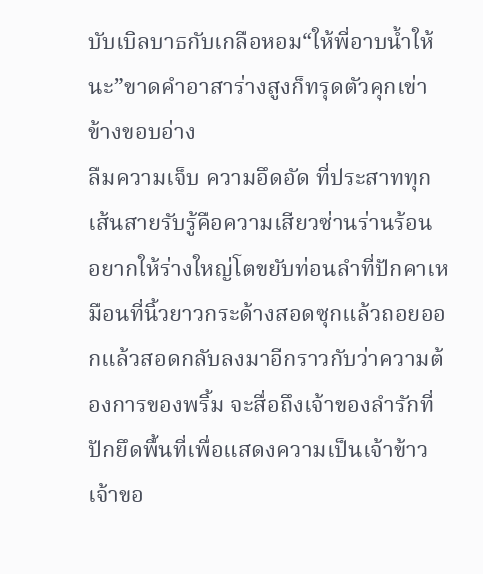บับเบิลบาธกับเกลือหอม“ให้พี่อาบน้ำให้นะ”ขาดคำอาสาร่างสูงก็ทรุดตัวคุกเข่าข้างขอบอ่าง
ลืมความเจ็บ ความอึดอัด ที่ประสาททุกเส้นสายรับรู้คือความเสียวซ่านร่านร้อน อยากให้ร่างใหญ่โตขยับท่อนลำที่ปักคาเหมือนที่นิ้วยาวกระด้างสอดซุกแล้วถอยออกแล้วสอดกลับลงมาอีกราวกับว่าความต้องการของพริ้ม จะสื่อถึงเจ้าของลำรักที่ปักยึดพื้นที่เพื่อแสดงความเป็นเจ้าข้าวเจ้าขอ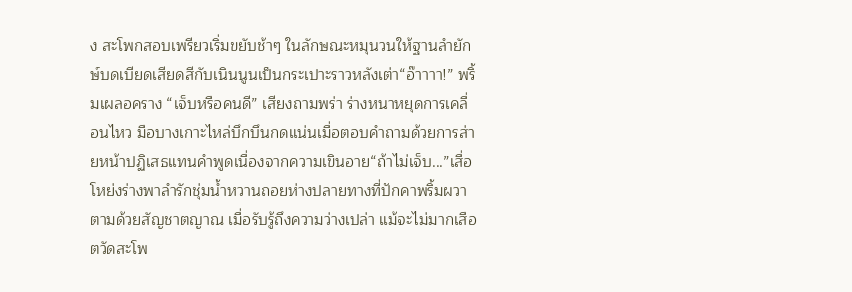ง สะโพกสอบเพรียวเริ่มขยับช้าๆ ในลักษณะหมุนวนให้ฐานลำยักษ์บดเบียดเสียดสีกับเนินนูนเป็นกระเปาะราวหลังเต่า“อ๊าาาา!” พริ้มเผลอคราง “เจ็บหรือคนดี” เสียงถามพร่า ร่างหนาหยุดการเคลื่อนไหว มือบางเกาะไหล่บึกบึนกดแน่นเมื่อตอบคำถามด้วยการส่ายหน้าปฏิเสธแทนคำพูดเนื่องจากความเขินอาย“ถ้าไม่เจ็บ...”เสื่อโหย่งร่างพาลำรักชุ่มน้ำหวานถอยห่างปลายทางที่ปักคาพริ้มผวาตามด้วยสัญชาตญาณ เมื่อรับรู้ถึงความว่างเปล่า แม้จะไม่มากเสือตวัดสะโพ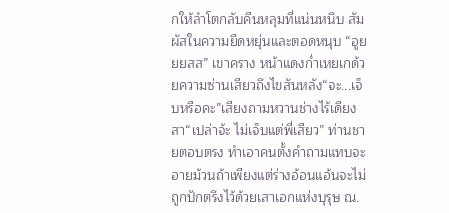กให้ลำโตกลับคืนหลุมที่แน่นหนึบ สัมผัสในความยืดหยุ่นและตอดหนุบ “อูยยยสส” เขาคราง หน้าแดงก่ำเหยเกด้วยความซ่านเสียวถึงไขสันหลัง“จะ...เจ็บหรือคะ”เสียงถามหวานช่างไร้เดียงสา“เปล่าจ้ะ ไม่เจ็บแต่พี่เสียว” ท่านชายตอบตรง ทำเอาคนตั้งคำถามแทบจะอายม้วนถ้าเพียงแต่ร่างอ้อนแอ้นจะไม่ถูกปักตรึงไว้ด้วยเสาเอกแห่งบุรุษ ณ.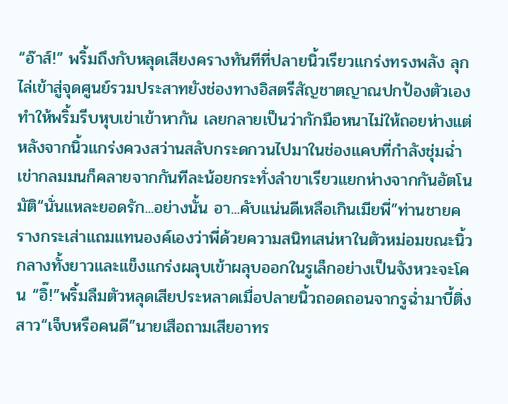“อ๊าส์!” พริ้มถึงกับหลุดเสียงครางทันทีที่ปลายนิ้วเรียวแกร่งทรงพลัง ลุกไล่เข้าสู่จุดศูนย์รวมประสาทยังช่องทางอิสตรีสัญชาตญาณปกป้องตัวเองทำให้พริ้มรีบหุบเข่าเข้าหากัน เลยกลายเป็นว่ากักมือหนาไม่ให้ถอยห่างแต่หลังจากนิ้วแกร่งควงสว่านสลับกระดกวนไปมาในช่องแคบที่กำลังชุ่มฉ่ำ เข่ากลมมนก็คลายจากกันทีละน้อยกระทั่งลำขาเรียวแยกห่างจากกันอัตโนมัติ“นั่นแหละยอดรัก...อย่างนั้น อา...คับแน่นดีเหลือเกินเมียพี่”ท่านชายครางกระเส่าแถมแทนองค์เองว่าพี่ด้วยความสนิทเสน่หาในตัวหม่อมขณะนิ้วกลางทั้งยาวและแข็งแกร่งผลุบเข้าผลุบออกในรูเล็กอย่างเป็นจังหวะจะโคน “อิ๊!”พริ้มลืมตัวหลุดเสียประหลาดเมื่อปลายนิ้วถอดถอนจากรูฉ่ำมาบี้ติ่งสาว“เจ็บหรือคนดี”นายเสือถามเสียอาทร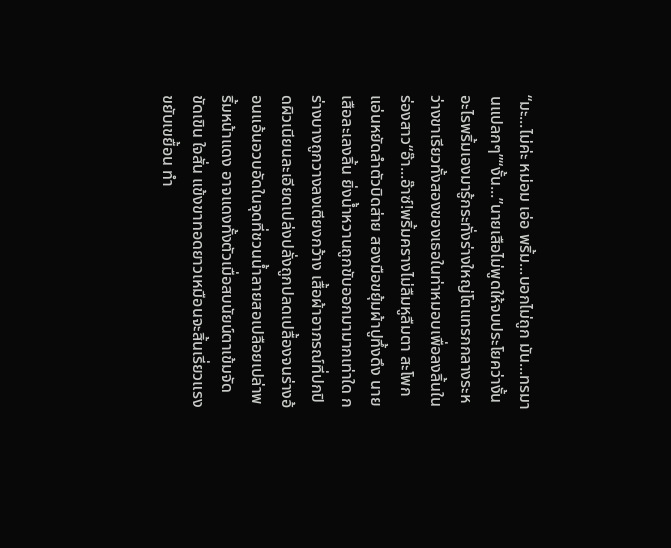“มะ...ไม่ค่ะ หม่อม เอ่อ พริ้ม...บอกไม่ถูก มัน...ทรมานแปลกๆ”“งั้น...”นายเสือไม่พูดให้จบประโยคว่างั้นอะไรพริ้มเองมารู้กระทั่งร่างใหญ่โตแทรกกลางระหว่างขาเรียวทั้งสองของเธอในท่าหมอบเพื่อลงลิ้นในร่องสาว“อ๊า...อ๊าซ์!พริ้มครางไม่ลืมหูลืมตา สะโพกแอ่นหยัดลำตัวบิดส่าย สองมือขยุ้มผ้าปูทึ้งดึง นายเสือละเลงลิ้น ยิ่งน้ำหวานถูกขับออกมามากเท่าใด ก
ร่างบางถูกวางลงเตียงกว้าง เสื้อผ้าอาภรณ์ที่ปกปิดผิวเนียนละเอียดเปล่งปลั่งถูกปลดเปลื้องจนร่างอ้อนแอ้นอวบอัดในจุดที่ชวนน้ำลายสอเปลือยเปล่าพริ้มหน้าแดง อาจแดงทั้งตัวเมื่อสบนัยน์ตาเข้มจัดขัดเขิน ใจสั่น แข้งขาทอดยาวเหมือนจะสิ้นเรี่ยวแรงขยับเขยื้อน ทำ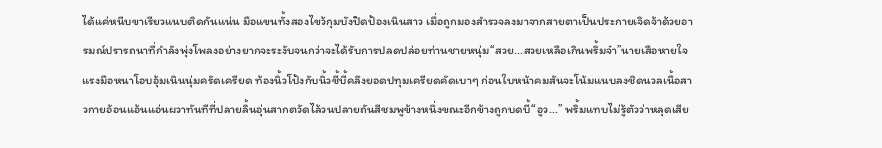ได้แค่หนีบขาเรียวแนบติดกันแน่น มือแขนทั้งสองไขว้กุมบังปิดป้องเนินสาว เมื่อถูกมองสำรวจลงมาจากสายตาเป็นประกายเจิดจ้าด้วยอารมณ์ปรารถนาที่กำลังพุ่งโพลงอย่างยากจะระงับจนกว่าจะได้รับการปลดปล่อยท่านชายหนุ่ม“สวย...สวยเหลือเกินพริ้มจ๋า”นายเสือหายใจแรงมือหนาโอบอุ้มเนินนุ่มครัดเครียด ท้องนิ้วโป้งกับนิ้วชี้บี้คลึงยอดปทุมเครียดคัดเบาๆ ก่อนใบหน้าคมสันจะโน้มแนบลงชิดนวลเนื้อสาวกายอ้อนแอ้นแอ่นผวาทันทีที่ปลายลิ้นอุ่นสากตวัดไล้วนปลายถันสีชมพูข้างหนึ่งขณะอีกข้างถูกบดบี้“อูว...” พริ้มแทบไม่รู้ตัวว่าหลุดเสีย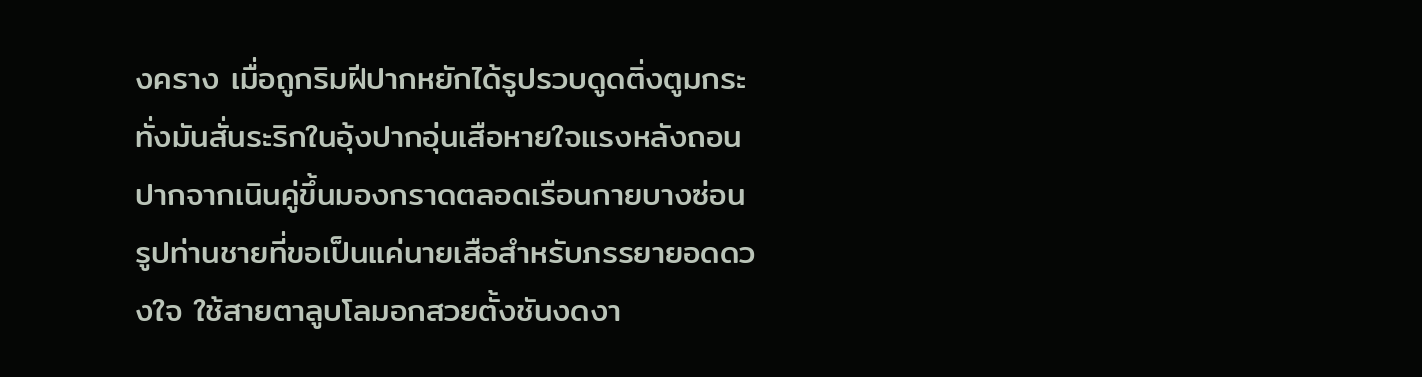งคราง เมื่อถูกริมฝีปากหยักได้รูปรวบดูดติ่งตูมกระทั่งมันสั่นระริกในอุ้งปากอุ่นเสือหายใจแรงหลังถอนปากจากเนินคู่ขึ้นมองกราดตลอดเรือนกายบางซ่อนรูปท่านชายที่ขอเป็นแค่นายเสือสำหรับภรรยายอดดวงใจ ใช้สายตาลูบโลมอกสวยตั้งชันงดงา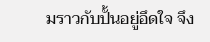มราวกับปั้นอยู่อึดใจ จึง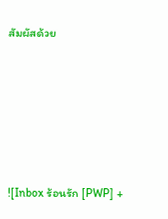สัมผัสด้วย







![Inbox ร้อนรัก [PWP] +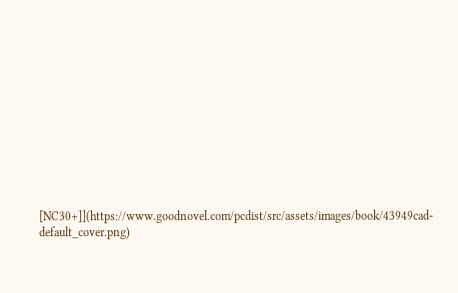[NC30+]](https://www.goodnovel.com/pcdist/src/assets/images/book/43949cad-default_cover.png)